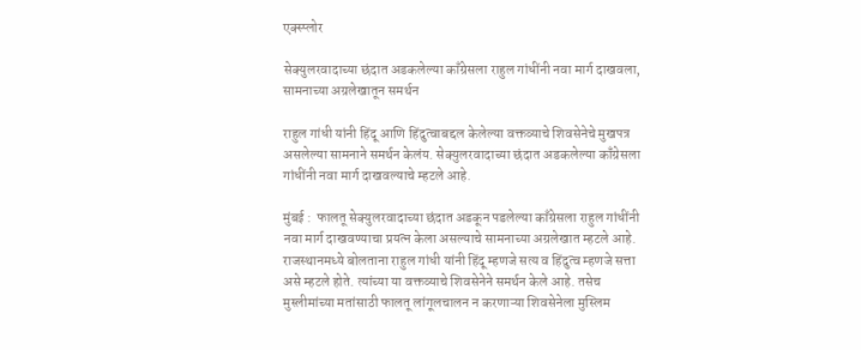एक्स्प्लोर

सेक्युलरवादाच्या छंदात अडकलेल्या काँग्रेसला राहुल गांधींनी नवा मार्ग दाखवला, सामनाच्या अग्रलेखातून समर्थन

राहुल गांधी यांनी हिंदू आणि हिंदुत्वाबद्दल केलेल्या वक्तव्याचे शिवसेनेचे मुखपत्र असलेल्या सामनाने समर्थन केलंय. सेक्युलरवादाच्या छंदात अडकलेल्या काँग्रेसला गांधींनी नवा मार्ग दाखवल्याचे म्हटले आहे.

मुंबई :  फालतू सेक्युलरवादाच्या छंदात अडकून पडलेल्या काँग्रेसला राहुल गांधींनी नवा मार्ग दाखवण्याचा प्रयत्न केला असल्याचे सामनाच्या अग्रलेखात म्हटले आहे. राजस्थानमध्ये बोलताना राहुल गांधी यांनी हिंदू म्हणजे सत्य व हिंदुत्व म्हणजे सत्ता असे म्हटले होते. त्यांच्या या वक्तव्याचे शिवसेनेने समर्थन केले आहे. तसेच मुस्लीमांच्या मतांसाठी फालतू लांगूलचालन न करणाऱ्या शिवसेनेला मुस्लिम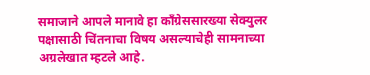समाजाने आपले मानावे हा काँग्रेससारख्या सेक्युलर पक्षासाठी चिंतनाचा विषय असल्याचेही सामनाच्या अग्रलेखात म्हटले आहे.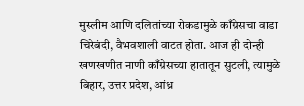मुस्लीम आणि दलितांच्या रोकडामुळे काँग्रेसचा वाडा चिरेबंदी, वैभवशाली वाटत होता. आज ही दोन्ही खणखणीत नाणी काँग्रेसच्या हातातून सुटली, त्यामुळे बिहार, उत्तर प्रदेश, आंध्र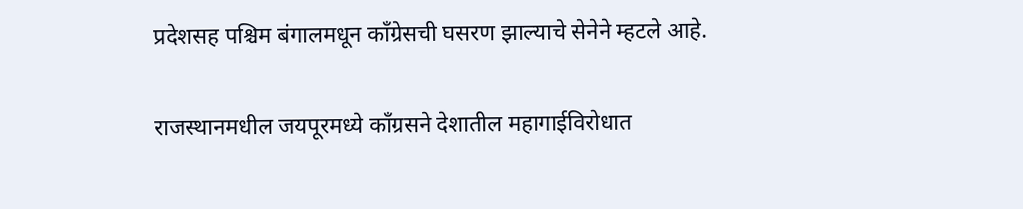प्रदेशसह पश्चिम बंगालमधून काँग्रेसची घसरण झाल्याचे सेनेने म्हटले आहे.

राजस्थानमधील जयपूरमध्ये काँग्रसने देशातील महागाईविरोधात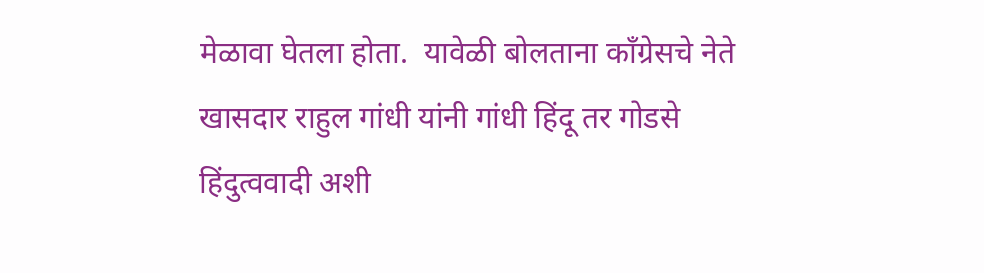मेळावा घेतला होता.  यावेळी बोलताना काँग्रेसचे नेते खासदार राहुल गांधी यांनी गांधी हिंदू तर गोडसे हिंदुत्ववादी अशी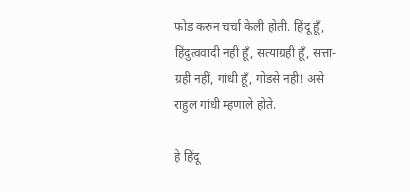फोड करुन चर्चा केली होती. हिंदू हूँ, हिंदुत्ववादी नही हूँ, सत्याग्रही हूँ, सत्ता-ग्रही नहीं, गांधी हूँ, गोडसे नही! असे राहुल गांधी म्हणाले होते.

हे हिंदू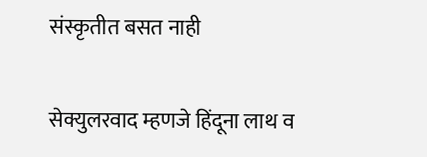संस्कृतीत बसत नाही

सेक्युलरवाद म्हणजे हिंदूना लाथ व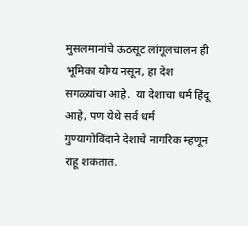मुसलमानांचे ऊठसूट लांगूलचालन ही भूमिका योग्य नसून, हा देश सगळ्यांचा आहे.  या देशाचा धर्म हिंदू आहे, पण येथे सर्व धर्म गुण्यागोविंदाने देशाचे नागरिक म्हणून राहू शकतात.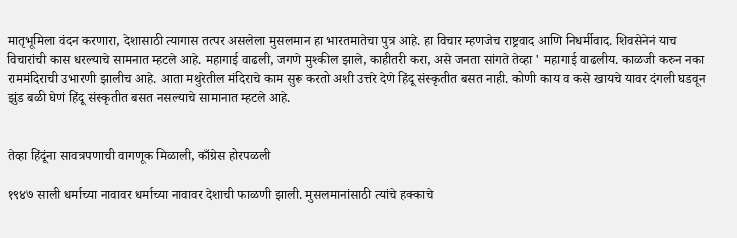मातृभूमिला वंदन करणारा, देशासाठी त्यागास तत्पर असलेला मुसलमान हा भारतमातेचा पुत्र आहे. हा विचार म्हणजेच राष्ट्रवाद आणि निधर्मीवाद. शिवसेनेनं याच विचारांची कास धरल्याचे सामनात म्हटले आहे. महागाई वाढली, जगणे मुश्कील झाले, काहीतरी करा, असे जनता सांगते तेव्हा ' महागाई वाढलीय. काळजी करुन नका राममंदिराची उभारणी झालीच आहे. आता मथुरेतील मंदिराचे काम सुरू करतो अशी उत्तरे देणे हिंदू संस्कृतीत बसत नाही. कोणी काय व कसे खायचे यावर दंगली घडवून झुंड बळी घेणं हिंदू संस्कृतीत बसत नसल्याचे सामानात म्हटले आहे.


तेव्हा हिंदूंना सावत्रपणाची वागणूक मिळाली, काँग्रेस होरपळली

१९४७ साली धर्माच्या नावावर धर्माच्या नावावर देशाची फाळणी झाली. मुसलमानांसाठी त्यांचे हक्काचे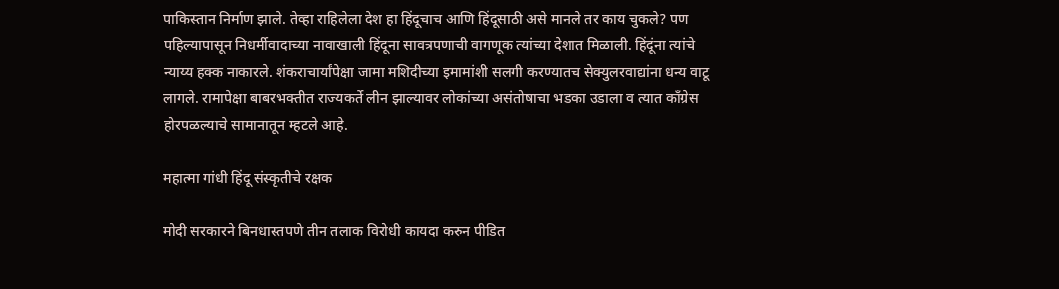पाकिस्तान निर्माण झाले. तेव्हा राहिलेला देश हा हिंदूचाच आणि हिंदूसाठी असे मानले तर काय चुकले? पण पहिल्यापासून निधर्मीवादाच्या नावाखाली हिंदूना सावत्रपणाची वागणूक त्यांच्या देशात मिळाली. हिंदूंना त्यांचे न्याय्य हक्क नाकारले. शंकराचार्यांपेक्षा जामा मशिदीच्या इमामांशी सलगी करण्यातच सेक्युलरवाद्यांना धन्य वाटू लागले. रामापेक्षा बाबरभक्तीत राज्यकर्ते लीन झाल्यावर लोकांच्या असंतोषाचा भडका उडाला व त्यात काँग्रेस होरपळल्याचे सामानातून म्हटले आहे.

महात्मा गांधी हिंदू संस्कृतीचे रक्षक

मोदी सरकारने बिनधास्तपणे तीन तलाक विरोधी कायदा करुन पीडित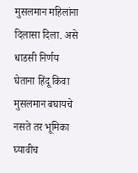मुसलमान महिलांना दिलासा दिला. असे धाडसी निर्णय घेताना हिंदू किवा मुसलमान बघायचे नसते तर भूमिका घ्यावीच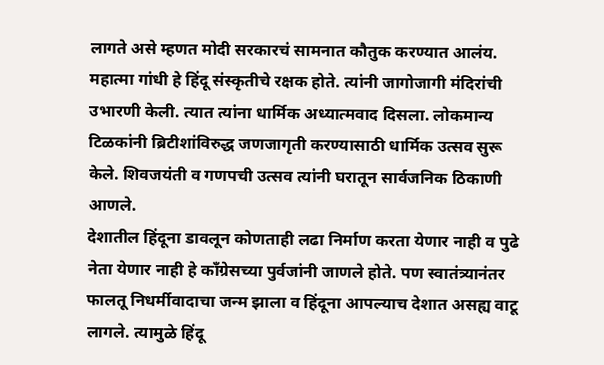लागते असे म्हणत मोदी सरकारचं सामनात कौतुक करण्यात आलंय.  महात्मा गांधी हे हिंदू संस्कृतीचे रक्षक होते. त्यांनी जागोजागी मंदिरांची उभारणी केली. त्यात त्यांना धार्मिक अध्यात्मवाद दिसला. लोकमान्य टिळकांनी ब्रिटीशांविरुद्ध जणजागृती करण्यासाठी धार्मिक उत्सव सुरू केले. शिवजयंती व गणपची उत्सव त्यांनी घरातून सार्वजनिक ठिकाणी आणले.
देशातील हिंदूना डावलून कोणताही लढा निर्माण करता येणार नाही व पुढे नेता येणार नाही हे काँग्रेसच्या पुर्वजांनी जाणले होते. पण स्वातंत्र्यानंतर फालतू निधर्मीवादाचा जन्म झाला व हिंदूना आपल्याच देशात असह्य वाटू लागले. त्यामुळे हिंदू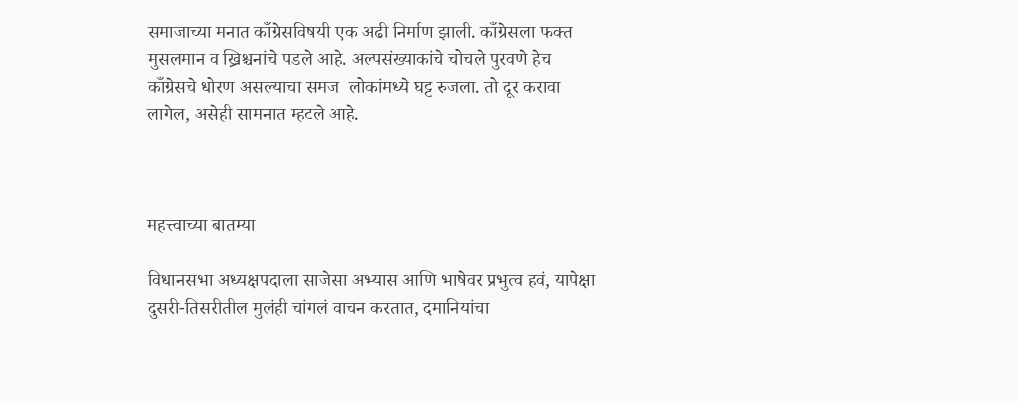समाजाच्या मनात काँग्रेसविषयी एक अढी निर्माण झाली. काँग्रेसला फक्त मुसलमान व ख्रिश्चनांचे पडले आहे. अल्पसंख्याकांचे चोचले पुरवणे हेच काँग्रेसचे धोरण असल्याचा समज  लोकांमध्ये घट्ट रुजला. तो दूर करावा लागेल, असेही सामनात म्हटले आहे.



महत्त्वाच्या बातम्या

विधानसभा अध्यक्षपदाला साजेसा अभ्यास आणि भाषेवर प्रभुत्व हवं, यापेक्षा दुसरी-तिसरीतील मुलंही चांगलं वाचन करतात, दमानियांचा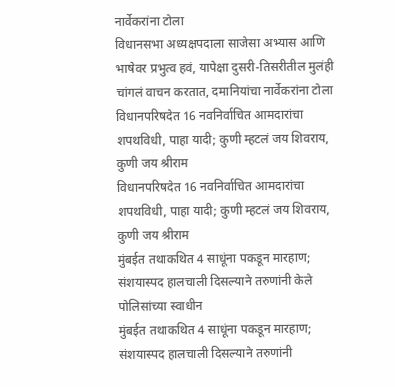नार्वेकरांना टोला
विधानसभा अध्यक्षपदाला साजेसा अभ्यास आणि भाषेवर प्रभुत्व हवं, यापेक्षा दुसरी-तिसरीतील मुलंही चांगलं वाचन करतात, दमानियांचा नार्वेकरांना टोला
विधानपरिषदेत 16 नवनिर्वाचित आमदारांचा शपथविधी, पाहा यादी; कुणी म्हटलं जय शिवराय, कुणी जय श्रीराम
विधानपरिषदेत 16 नवनिर्वाचित आमदारांचा शपथविधी, पाहा यादी; कुणी म्हटलं जय शिवराय, कुणी जय श्रीराम
मुंबईत तथाकथित 4 साधूंना पकडून मारहाण; संशयास्पद हालचाली दिसल्याने तरुणांनी केले पोलिसांच्या स्वाधीन
मुंबईत तथाकथित 4 साधूंना पकडून मारहाण; संशयास्पद हालचाली दिसल्याने तरुणांनी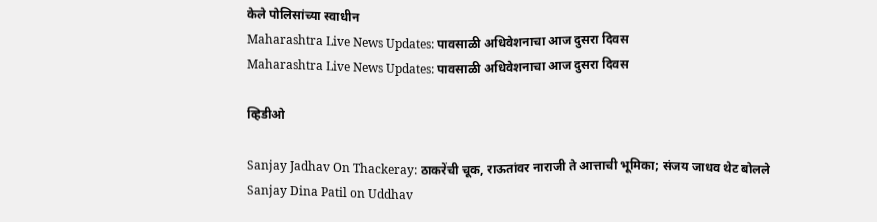केले पोलिसांच्या स्वाधीन
Maharashtra Live News Updates: पावसाळी अधिवेशनाचा आज दुसरा दिवस
Maharashtra Live News Updates: पावसाळी अधिवेशनाचा आज दुसरा दिवस

व्हिडीओ

Sanjay Jadhav On Thackeray: ठाकरेंची चूक, राऊतांवर नाराजी ते आत्ताची भूमिका; संजय जाधव थेट बोलले
Sanjay Dina Patil on Uddhav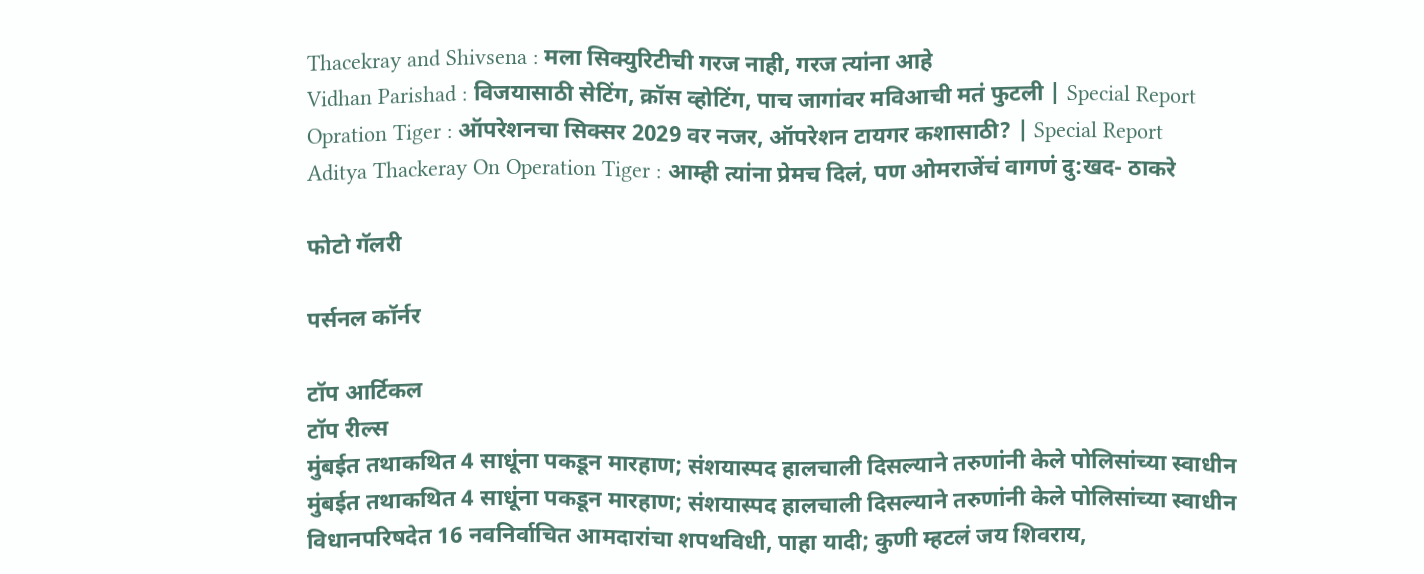Thacekray and Shivsena : मला सिक्युरिटीची गरज नाही, गरज त्यांना आहे
Vidhan Parishad : विजयासाठी सेटिंग, क्रॉस व्होटिंग, पाच जागांवर मविआची मतं फुटली | Special Report
Opration Tiger : ऑपरेशनचा सिक्सर 2029 वर नजर, ऑपरेशन टायगर कशासाठी? | Special Report
Aditya Thackeray On Operation Tiger : आम्ही त्यांना प्रेमच दिलं, पण ओमराजेंचं वागणं दु:खद- ठाकरे

फोटो गॅलरी

पर्सनल कॉर्नर

टॉप आर्टिकल
टॉप रील्स
मुंबईत तथाकथित 4 साधूंना पकडून मारहाण; संशयास्पद हालचाली दिसल्याने तरुणांनी केले पोलिसांच्या स्वाधीन
मुंबईत तथाकथित 4 साधूंना पकडून मारहाण; संशयास्पद हालचाली दिसल्याने तरुणांनी केले पोलिसांच्या स्वाधीन
विधानपरिषदेत 16 नवनिर्वाचित आमदारांचा शपथविधी, पाहा यादी; कुणी म्हटलं जय शिवराय,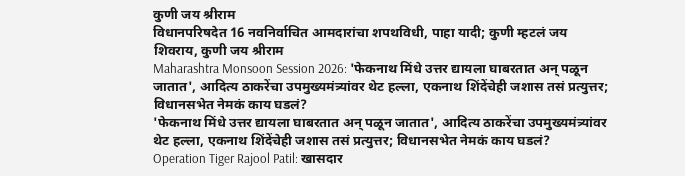कुणी जय श्रीराम
विधानपरिषदेत 16 नवनिर्वाचित आमदारांचा शपथविधी, पाहा यादी; कुणी म्हटलं जय शिवराय, कुणी जय श्रीराम
Maharashtra Monsoon Session 2026: 'फेकनाथ मिंधे उत्तर द्यायला घाबरतात अन् पळून जातात', आदित्य ठाकरेंचा उपमुख्यमंत्र्यांवर थेट हल्ला, एकनाथ शिंदेंचेही जशास तसं प्रत्युत्तर; विधानसभेत नेमकं काय घडलं?
'फेकनाथ मिंधे उत्तर द्यायला घाबरतात अन् पळून जातात', आदित्य ठाकरेंचा उपमुख्यमंत्र्यांवर थेट हल्ला, एकनाथ शिंदेंचेही जशास तसं प्रत्युत्तर; विधानसभेत नेमकं काय घडलं?
Operation Tiger Rajool Patil: खासदार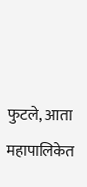फुटले, आता महापालिकेत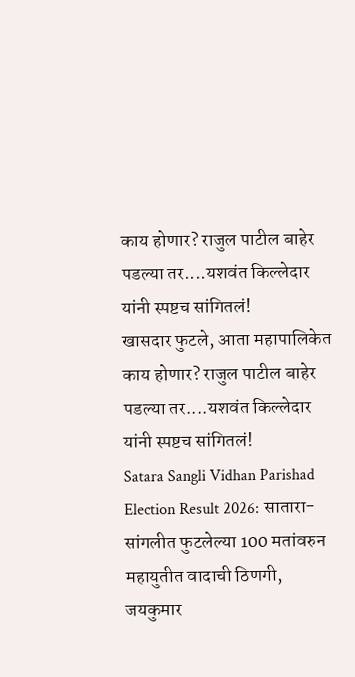काय होणार? राजुल पाटील बाहेर पडल्या तर....यशवंत किल्लेदार यांनी स्पष्टच सांगितलं!
खासदार फुटले, आता महापालिकेत काय होणार? राजुल पाटील बाहेर पडल्या तर....यशवंत किल्लेदार यांनी स्पष्टच सांगितलं!
Satara Sangli Vidhan Parishad Election Result 2026: सातारा- सांगलीत फुटलेल्या 100 मतांवरुन महायुतीत वादाची ठिणगी, जयकुमार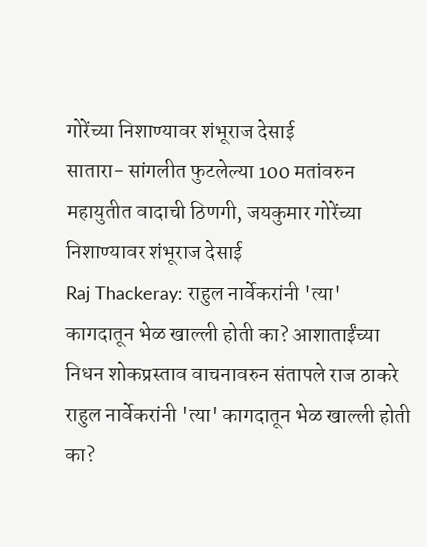गोरेंच्या निशाण्यावर शंभूराज देसाई
सातारा- सांगलीत फुटलेल्या 100 मतांवरुन महायुतीत वादाची ठिणगी, जयकुमार गोरेंच्या निशाण्यावर शंभूराज देसाई
Raj Thackeray: राहुल नार्वेकरांनी 'त्या' कागदातून भेळ खाल्ली होती का? आशाताईंच्या निधन शोकप्रस्ताव वाचनावरुन संतापले राज ठाकरे
राहुल नार्वेकरांनी 'त्या' कागदातून भेळ खाल्ली होती का?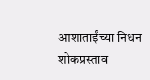आशाताईंच्या निधन शोकप्रस्ताव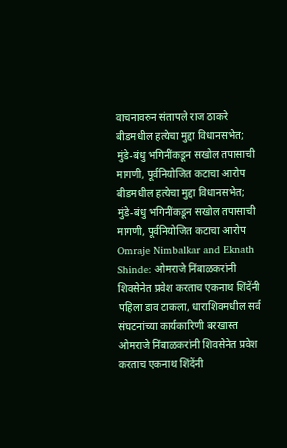वाचनावरुन संतापले राज ठाकरे
बीडमधील हत्येचा मुद्दा विधानसभेत; मुंडे-बंधु भगिनींकडून सखोल तपासाची मागणी, पूर्वनियोजित कटाचा आरोप
बीडमधील हत्येचा मुद्दा विधानसभेत; मुंडे-बंधु भगिनींकडून सखोल तपासाची मागणी, पूर्वनियोजित कटाचा आरोप
Omraje Nimbalkar and Eknath Shinde: ओमराजे निंबाळकरांनी शिवसेनेत प्रवेश करताच एकनाथ शिंदेंनी पहिला डाव टाकला, धाराशिवमधील सर्व संघटनांच्या कार्यकारिणी बरखास्त
ओमराजे निंबाळकरांनी शिवसेनेत प्रवेश करताच एकनाथ शिंदेंनी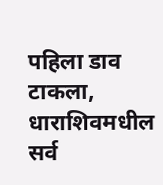पहिला डाव टाकला, धाराशिवमधील सर्व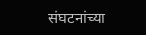संघटनांच्या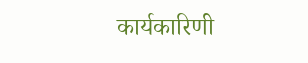कार्यकारिणी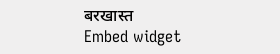बरखास्त
Embed widget